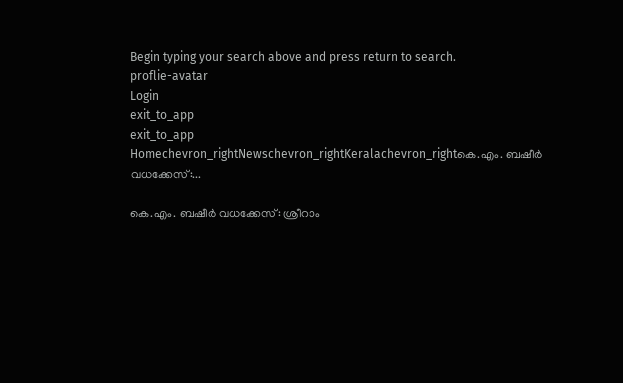Begin typing your search above and press return to search.
proflie-avatar
Login
exit_to_app
exit_to_app
Homechevron_rightNewschevron_rightKeralachevron_rightകെ.എം. ബഷീർ വധക്കേസ്:...

കെ.എം. ബഷീർ വധക്കേസ്: ശ്രീറാം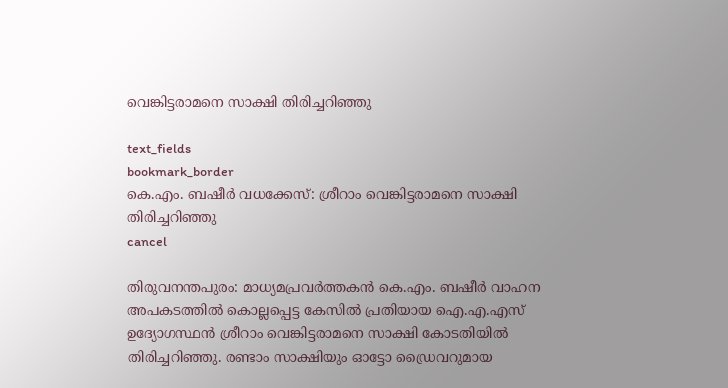വെങ്കിട്ടരാമനെ സാക്ഷി തിരിച്ചറിഞ്ഞു

text_fields
bookmark_border
കെ.എം. ബഷീർ വധക്കേസ്: ശ്രീറാം വെങ്കിട്ടരാമനെ സാക്ഷി തിരിച്ചറിഞ്ഞു
cancel

തിരുവനന്തപുരം: മാധ്യമപ്രവർത്തകൻ കെ.എം. ബഷീർ വാഹന അപകടത്തിൽ കൊല്ലപ്പെട്ട കേസിൽ പ്രതിയായ ഐ.എ.എസ് ഉദ്യോഗസ്ഥൻ ശ്രീറാം വെങ്കിട്ടരാമനെ സാക്ഷി കോടതിയിൽ തിരിച്ചറിഞ്ഞു. രണ്ടാം സാക്ഷിയും ഓട്ടോ ഡ്രൈവറുമായ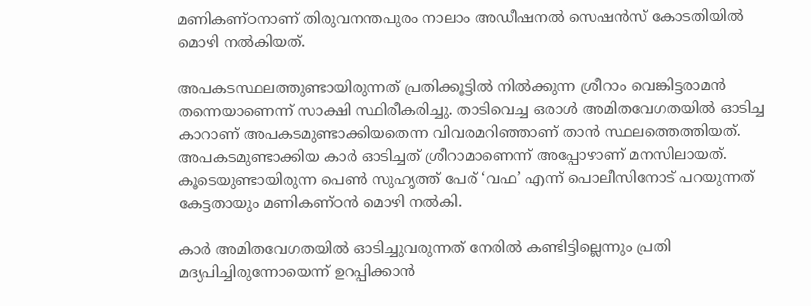മണികണ്ഠനാണ് തിരുവനന്തപുരം നാലാം അഡീഷനൽ സെഷൻസ് കോടതിയിൽ മൊഴി നൽകിയത്.

അപകടസ്ഥലത്തുണ്ടായിരുന്നത് പ്രതിക്കൂട്ടിൽ നിൽക്കുന്ന ശ്രീറാം വെങ്കിട്ടരാമൻ തന്നെയാണെന്ന് സാക്ഷി സ്ഥിരീകരിച്ചു. താടിവെച്ച ഒരാൾ അമിതവേഗതയിൽ ഓടിച്ച കാറാണ് അപകടമുണ്ടാക്കിയതെന്ന വിവരമറിഞ്ഞാണ് താൻ സ്ഥലത്തെത്തിയത്. അപകടമുണ്ടാക്കിയ കാർ ഓടിച്ചത് ശ്രീറാമാണെന്ന് അപ്പോഴാണ് മനസിലായത്. കൂടെയുണ്ടായിരുന്ന പെൺ സുഹൃത്ത് പേര് ‘വഫ’ എന്ന് പൊലീസിനോട് പറയുന്നത് കേട്ടതായും മണികണ്ഠൻ മൊഴി നൽകി.

കാർ അമിതവേഗതയിൽ ഓടിച്ചുവരുന്നത് നേരിൽ കണ്ടിട്ടില്ലെന്നും പ്രതി മദ്യപിച്ചിരുന്നോയെന്ന് ഉറപ്പിക്കാൻ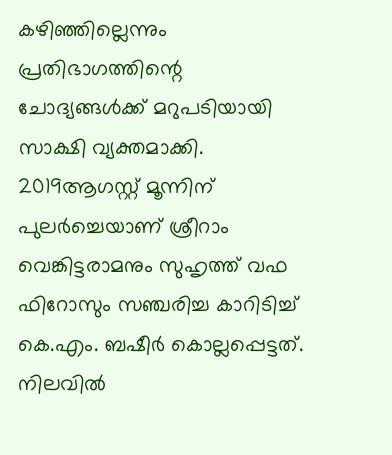കഴിഞ്ഞില്ലെന്നും പ്രതിഭാഗത്തിന്റെ ചോദ്യങ്ങൾക്ക് മറുപടിയായി സാക്ഷി വ്യക്തമാക്കി. 2019ആഗസ്റ്റ് മൂന്നിന് പുലർച്ചെയാണ് ശ്രീറാം വെങ്കിട്ടരാമനും സുഹൃത്ത് വഫ ഫിറോസും സഞ്ചരിച്ച കാറിടിച്ച് കെ.എം. ബഷീർ കൊല്ലപ്പെട്ടത്. നിലവിൽ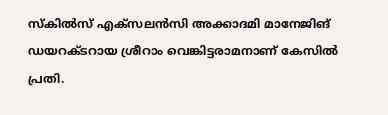സ്കിൽസ് എക്സലൻസി അക്കാദമി മാനേജിങ് ഡയറക്ടറായ ശ്രീറാം വെങ്കിട്ടരാമനാണ് കേസിൽ പ്രതി.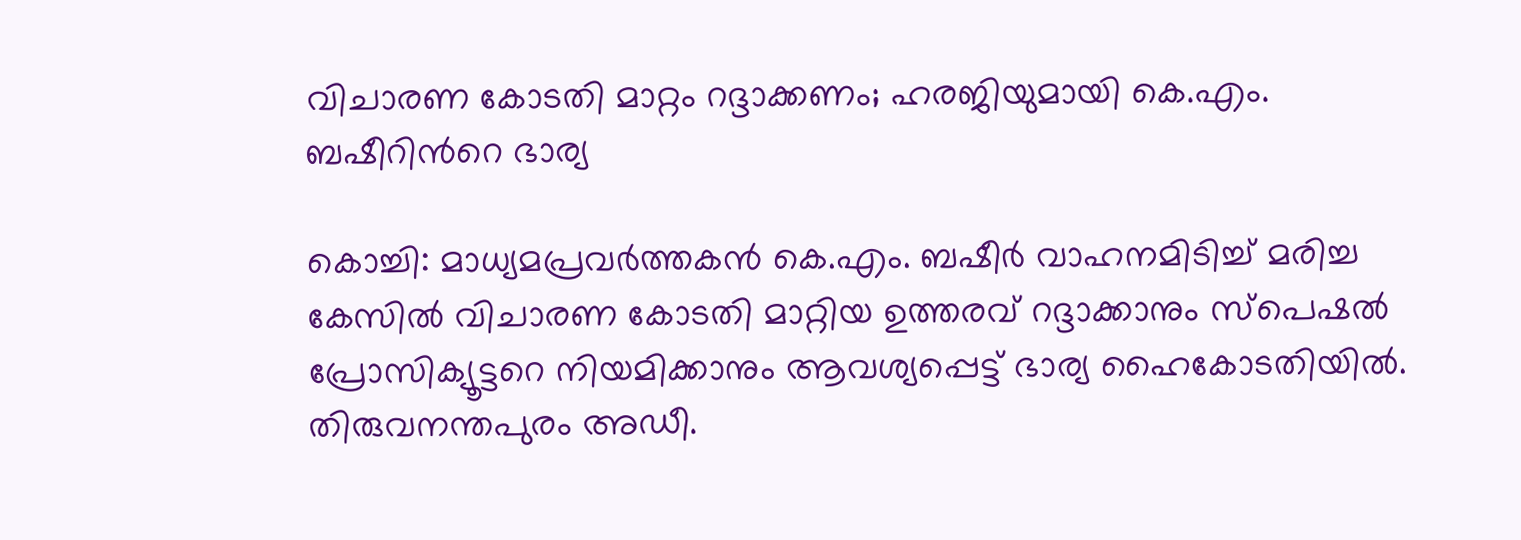വിചാരണ കോടതി മാറ്റം റദ്ദാക്കണം; ഹരജിയുമായി കെ.എം. ബഷീറിന്‍റെ ഭാര്യ

കൊച്ചി: മാധ്യമപ്രവർത്തകൻ കെ.എം. ബഷീർ വാഹനമിടിച്ച് മരിച്ച കേസിൽ വിചാരണ കോടതി മാറ്റിയ ഉത്തരവ് റദ്ദാക്കാനും സ്പെഷൽ പ്രോസിക്യൂട്ടറെ നിയമിക്കാനും ആവശ്യപ്പെട്ട് ഭാര്യ ഹൈകോടതിയിൽ. തിരുവനന്തപുരം അഡീ.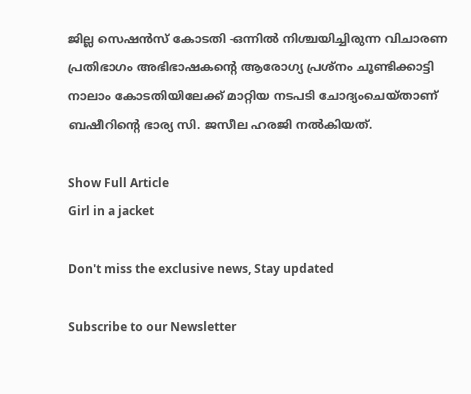ജില്ല സെഷൻസ് കോടതി -ഒന്നിൽ നിശ്ചയിച്ചിരുന്ന വിചാരണ പ്രതിഭാഗം അഭിഭാഷകന്‍റെ ആരോഗ്യ പ്രശ്നം ചൂണ്ടിക്കാട്ടി നാലാം കോടതിയിലേക്ക് മാറ്റിയ നടപടി ചോദ്യംചെയ്താണ് ബഷീറിന്‍റെ ഭാര്യ സി. ജസീല ഹരജി നൽകിയത്.

Show Full Article
Girl in a jacket

Don't miss the exclusive news, Stay updated

Subscribe to our Newsletter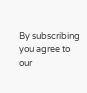By subscribing you agree to our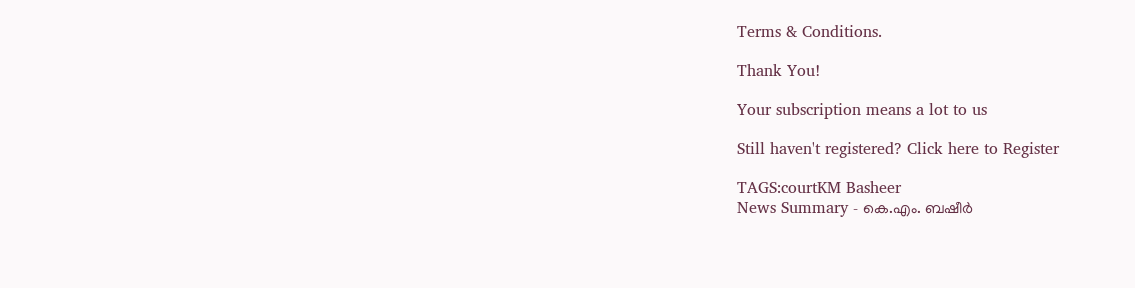Terms & Conditions.

Thank You!

Your subscription means a lot to us

Still haven't registered? Click here to Register

TAGS:courtKM Basheer
News Summary - കെ.എം. ബഷീർ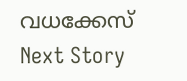വധക്കേസ്
Next Story